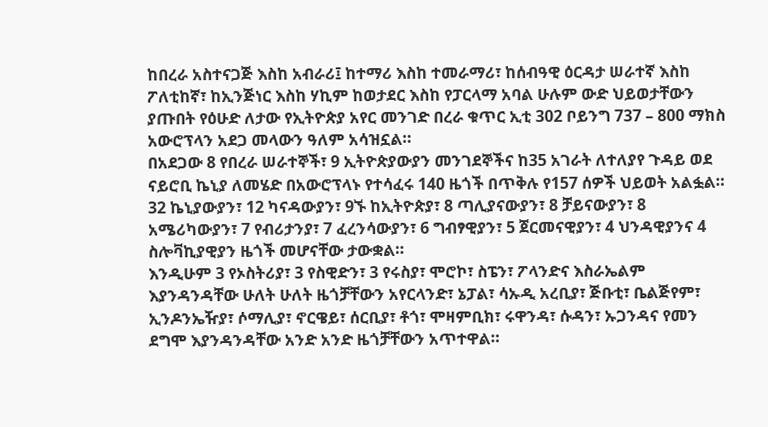ከበረራ አስተናጋጅ እስከ አብራሪ፤ ከተማሪ እስከ ተመራማሪ፣ ከሰብዓዊ ዕርዳታ ሠራተኛ እስከ ፖለቲከኛ፣ ከኢንጅነር እስከ ሃኪም ከወታደር እስከ የፓርላማ አባል ሁሉም ውድ ህይወታቸውን ያጡበት የዕሁድ ለታው የኢትዮጵያ አየር መንገድ በረራ ቁጥር ኢቲ 302 ቦይንግ 737 – 800 ማክስ አውሮፕላን አደጋ መላውን ዓለም አሳዝኗል።
በአደጋው 8 የበረራ ሠራተኞች፣ 9 ኢትዮጵያውያን መንገደኞችና ከ35 አገራት ለተለያየ ጉዳይ ወደ ናይሮቢ ኬኒያ ለመሄድ በአውሮፕላኑ የተሳፈሩ 140 ዜጎች በጥቅሉ የ157 ሰዎች ህይወት አልፏል። 32 ኬኒያውያን፣ 12 ካናዳውያን፣ 9ኙ ከኢትዮጵያ፣ 8 ጣሊያናውያን፣ 8 ቻይናውያን፣ 8 አሜሪካውያን፣ 7 የብሪታንያ፣ 7 ፈረንሳውያን፣ 6 ግብፃዊያን፣ 5 ጀርመናዊያን፣ 4 ህንዳዊያንና 4 ስሎቫኪያዊያን ዜጎች መሆናቸው ታውቋል።
እንዲሁም 3 የኦስትሪያ፣ 3 የስዊድን፣ 3 የሩስያ፣ ሞሮኮ፣ ስፔን፣ ፖላንድና እስራኤልም እያንዳንዳቸው ሁለት ሁለት ዜጎቻቸውን አየርላንድ፣ ኔፓል፣ ሳኡዲ አረቢያ፣ ጅቡቲ፣ ቤልጅየም፣ ኢንዶንኤዥያ፣ ሶማሊያ፣ ኖርዌይ፣ ሰርቢያ፣ ቶጎ፣ ሞዛምቢክ፣ ሩዋንዳ፣ ሱዳን፣ ኡጋንዳና የመን ደግሞ እያንዳንዳቸው አንድ አንድ ዜጎቻቸውን አጥተዋል።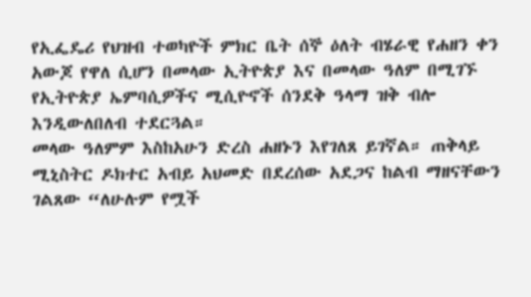የኢፌዴሪ የህዝብ ተወካዮች ምክር ቤት ሰኞ ዕለት ብሄራዊ የሐዘን ቀን አውጆ የዋለ ሲሆን በመላው ኢትዮጵያ እና በመላው ዓለም በሚገኙ የኢትዮጵያ ኤምባሲዎችና ሚሲዮኖች ሰንደቅ ዓላማ ዝቅ ብሎ እንዲውለበለብ ተደርጓል።
መላው ዓለምም እስከአሁን ድረስ ሐዘኑን እየገለጸ ይገኛል። ጠቅላይ ሚኒስትር ዶክተር አብይ አህመድ በደረሰው አደጋና ከልብ ማዘናቸውን ገልጸው “ለሁሉም የሟች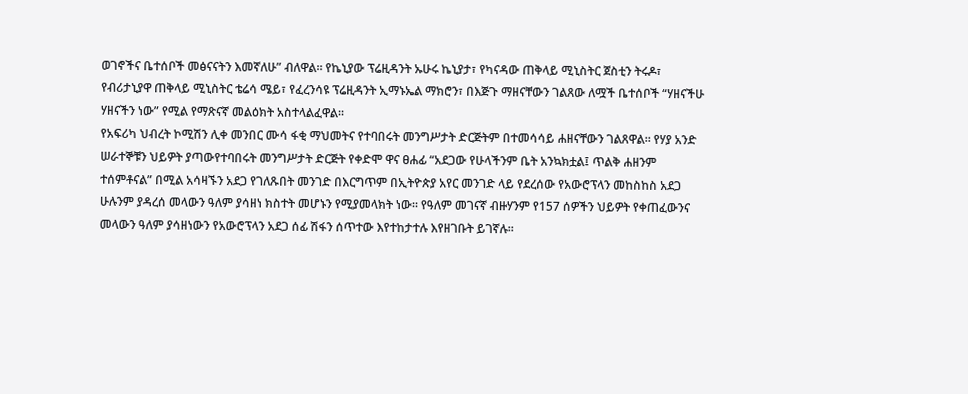ወገኖችና ቤተሰቦች መፅናናትን እመኛለሁ” ብለዋል። የኬኒያው ፕሬዚዳንት ኡሁሩ ኬኒያታ፣ የካናዳው ጠቅላይ ሚኒስትር ጀስቲን ትሩዶ፣ የብሪታኒያዋ ጠቅላይ ሚኒስትር ቴሬሳ ሜይ፣ የፈረንሳዩ ፕሬዚዳንት ኢማኑኤል ማክሮን፣ በእጅጉ ማዘናቸውን ገልጸው ለሟች ቤተሰቦች “ሃዘናችሁ ሃዘናችን ነው” የሚል የማጽናኛ መልዕክት አስተላልፈዋል።
የአፍሪካ ህብረት ኮሚሽን ሊቀ መንበር ሙሳ ፋቂ ማህመትና የተባበሩት መንግሥታት ድርጅትም በተመሳሳይ ሐዘናቸውን ገልጸዋል። የሃያ አንድ ሠራተኞቹን ህይዎት ያጣውየተባበሩት መንግሥታት ድርጅት የቀድሞ ዋና ፀሐፊ “አደጋው የሁላችንም ቤት አንኳክቷል፤ ጥልቅ ሐዘንም ተሰምቶናል” በሚል አሳዛኙን አደጋ የገለጹበት መንገድ በእርግጥም በኢትዮጵያ አየር መንገድ ላይ የደረሰው የአውሮፕላን መከስከስ አደጋ ሁሉንም ያዳረሰ መላውን ዓለም ያሳዘነ ክስተት መሆኑን የሚያመላክት ነው። የዓለም መገናኛ ብዙሃንም የ157 ሰዎችን ህይዎት የቀጠፈውንና መላውን ዓለም ያሳዘነውን የአውሮፕላን አደጋ ሰፊ ሽፋን ሰጥተው እየተከታተሉ እየዘገቡት ይገኛሉ።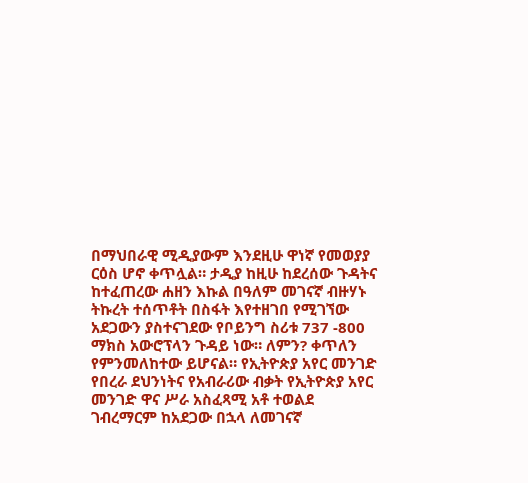በማህበራዊ ሚዲያውም እንደዚሁ ዋነኛ የመወያያ ርዕስ ሆኖ ቀጥሏል። ታዲያ ከዚሁ ከደረሰው ጉዳትና ከተፈጠረው ሐዘን እኩል በዓለም መገናኛ ብዙሃኑ ትኩረት ተሰጥቶት በስፋት እየተዘገበ የሚገኘው አደጋውን ያስተናገደው የቦይንግ ስሪቱ 737 -800 ማክስ አውሮፕላን ጉዳይ ነው። ለምን? ቀጥለን የምንመለከተው ይሆናል። የኢትዮጵያ አየር መንገድ የበረራ ደህንነትና የአብራሪው ብቃት የኢትዮጵያ አየር መንገድ ዋና ሥራ አስፈጻሚ አቶ ተወልደ ገብረማርም ከአደጋው በኋላ ለመገናኛ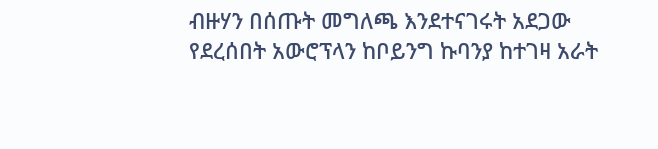ብዙሃን በሰጡት መግለጫ እንደተናገሩት አደጋው የደረሰበት አውሮፕላን ከቦይንግ ኩባንያ ከተገዛ አራት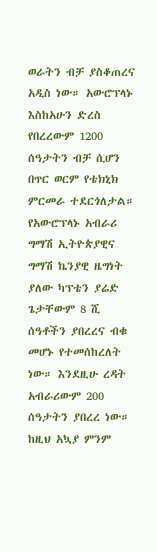ወራትን ብቻ ያስቆጠረና አዲስ ነው። አውሮፕላኑ እስከአሁን ድረስ የበረረውም 1200 ሰዓታትን ብቻ ሲሆን በጥር ወርም የቴክኒክ ምርመራ ተደርጎለታል።
የአውሮፕላኑ አብራሪ ግማሽ ኢትዮጵያዊና ግማሽ ኬንያዊ ዜግነት ያለው ካፕቴን ያሬድ ጌታቸውም 8 ሺ ሰዓቶችን ያበረረና ብቁ መሆኑ የተመሰከረለት ነው። እንደዚሁ ረዳት አብራሪውም 200 ሰዓታትን ያበረረ ነው። ከዚህ አኳያ ምንም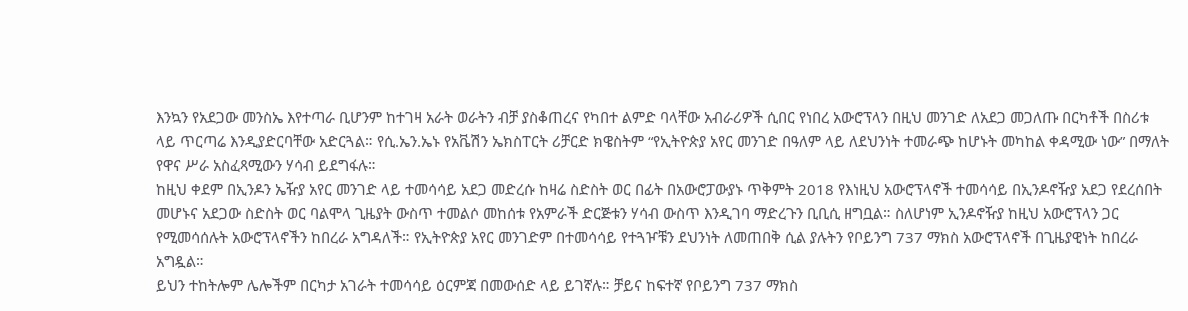እንኳን የአደጋው መንስኤ እየተጣራ ቢሆንም ከተገዛ አራት ወራትን ብቻ ያስቆጠረና የካበተ ልምድ ባላቸው አብራሪዎች ሲበር የነበረ አውሮፕላን በዚህ መንገድ ለአደጋ መጋለጡ በርካቶች በስሪቱ ላይ ጥርጣሬ እንዲያድርባቸው አድርጓል። የሲ.ኤን.ኤኑ የአቬሽን ኤክስፐርት ሪቻርድ ክዌስትም “የኢትዮጵያ አየር መንገድ በዓለም ላይ ለደህንነት ተመራጭ ከሆኑት መካከል ቀዳሚው ነው” በማለት የዋና ሥራ አስፈጻሚውን ሃሳብ ይደግፋሉ።
ከዚህ ቀደም በኢንዶን ኤዥያ አየር መንገድ ላይ ተመሳሳይ አደጋ መድረሱ ከዛሬ ስድስት ወር በፊት በአውሮፓውያኑ ጥቅምት 2018 የእነዚህ አውሮፕላኖች ተመሳሳይ በኢንዶኖዥያ አደጋ የደረሰበት መሆኑና አደጋው ስድስት ወር ባልሞላ ጊዜያት ውስጥ ተመልሶ መከሰቱ የአምራች ድርጅቱን ሃሳብ ውስጥ እንዲገባ ማድረጉን ቢቢሲ ዘግቧል። ስለሆነም ኢንዶኖዥያ ከዚህ አውሮፕላን ጋር የሚመሳሰሉት አውሮፕላኖችን ከበረራ አግዳለች። የኢትዮጵያ አየር መንገድም በተመሳሳይ የተጓዦቹን ደህንነት ለመጠበቅ ሲል ያሉትን የቦይንግ 737 ማክስ አውሮፕላኖች በጊዜያዊነት ከበረራ አግዷል።
ይህን ተከትሎም ሌሎችም በርካታ አገራት ተመሳሳይ ዕርምጃ በመውሰድ ላይ ይገኛሉ። ቻይና ከፍተኛ የቦይንግ 737 ማክስ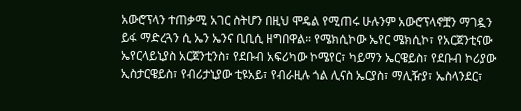አውሮፕላን ተጠቃሚ አገር ስትሆን በዚህ ሞዴል የሚጠሩ ሁሉንም አውሮፕላኖቿን ማገዷን ይፋ ማድረጓን ሲ ኤን ኤንና ቢቢሲ ዘግበዋል። የሜክሲኮው ኤየር ሜክሲኮ፣ የአርጀንቲናው ኤየርላይኒያስ አርጀንቲንስ፣ የደቡብ አፍሪካው ኮሜየር፣ ካይማን ኤርዌይስ፣ የደቡብ ኮሪያው ኢስታርዌይስ፣ የብሪታኒያው ቲዩአይ፣ የብራዚሉ ጎል ሊናስ ኤርያስ፣ ማሊዥያ፣ ኤስላንደር፣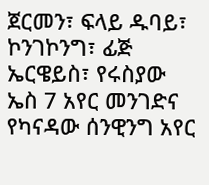ጀርመን፣ ፍላይ ዱባይ፣ ኮንገኮንግ፣ ፊጅ ኤርዌይስ፣ የሩስያው ኤስ 7 አየር መንገድና የካናዳው ሰንዊንግ አየር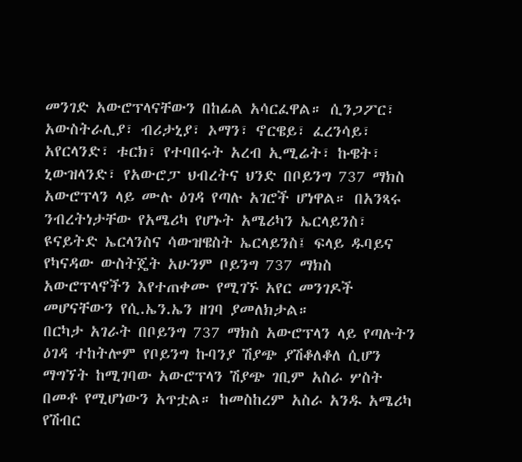መንገድ አውሮፕላናቸውን በከፊል አሳርፈዋል። ሲንጋፖር፣ አውስትራሊያ፣ ብሪታኒያ፣ ኦማን፣ ኖርዌይ፣ ፈረንሳይ፣ አየርላንድ፣ ቱርክ፣ የተባበሩት አረብ ኢሚሬት፣ ኩዌት፣ ኒውዝላንድ፣ የአውሮፓ ህብረትና ህንድ በቦይንግ 737 ማክስ አውሮፕላን ላይ ሙሉ ዕገዳ የጣሉ አገሮች ሆነዋል። በአንጻሩ ንብረትነታቸው የአሜሪካ የሆኑት አሜሪካን ኤርላይንስ፣ ዩናይትድ ኤርላንስና ሳውዝዌስት ኤርላይንስ፤ ፍላይ ዱባይና የካናዳው ውስትጄት አሁንም ቦይንግ 737 ማክስ አውሮፕላኖችን እየተጠቀሙ የሚገኙ አየር መንገዶች መሆናቸውን የሲ.ኤን.ኤን ዘገባ ያመለክታል።
በርካታ አገራት በቦይንግ 737 ማክስ አውሮፕላን ላይ የጣሉትን ዕገዳ ተከትሎም የቦይንግ ኩባንያ ሽያጭ ያሽቆለቆለ ሲሆን ማግኘት ከሚገባው አውሮፕላን ሽያጭ ገቢም አስራ ሦስት በመቶ የሚሆነውን አጥቷል። ከመስከረም አስራ አንዱ አሜሪካ የሽብር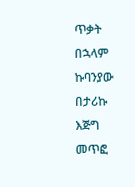ጥቃት በኋላም ኩባንያው በታሪኩ እጅግ መጥፎ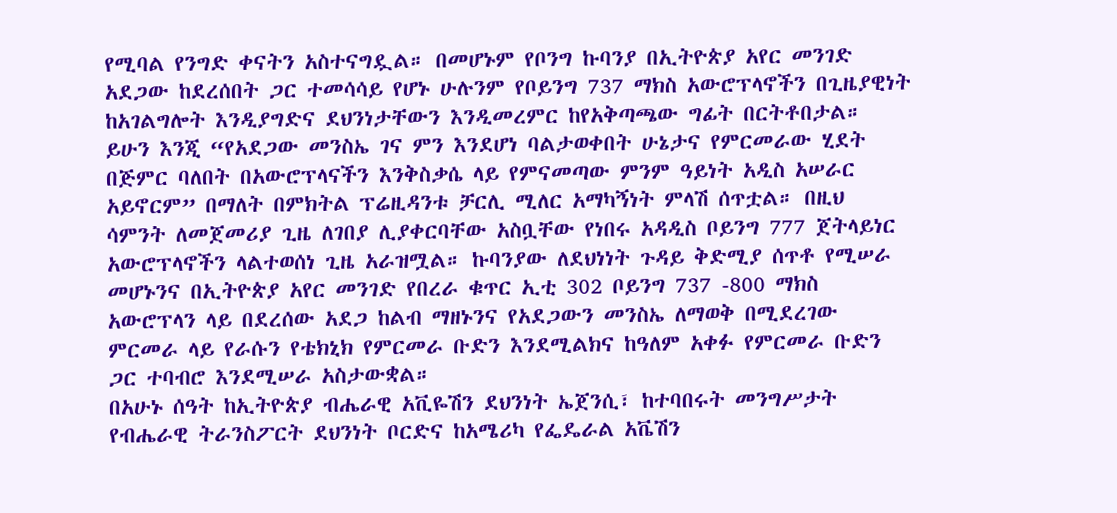የሚባል የንግድ ቀናትን አስተናግዷል። በመሆኑም የቦንግ ኩባንያ በኢትዮጵያ አየር መንገድ አደጋው ከደረሰበት ጋር ተመሳሳይ የሆኑ ሁሉንም የቦይንግ 737 ማክስ አውሮፕላኖችን በጊዜያዊነት ከአገልግሎት እንዲያግድና ደህንነታቸውን እንዲመረምር ከየአቅጣጫው ግፊት በርትቶበታል።
ይሁን እንጂ “የአደጋው መንስኤ ገና ምን እንደሆነ ባልታወቀበት ሁኔታና የምርመራው ሂደት በጅምር ባለበት በአውሮፕላናችን እንቅስቃሴ ላይ የምናመጣው ምንም ዓይነት አዲስ አሠራር አይኖርም” በማለት በምክትል ፕሬዚዳንቱ ቻርሊ ሚለር አማካኝነት ምላሽ ሰጥቷል። በዚህ ሳምንት ለመጀመሪያ ጊዜ ለገበያ ሊያቀርባቸው አስቧቸው የነበሩ አዳዲስ ቦይንግ 777 ጀትላይነር አውሮፕላኖችን ላልተወሰነ ጊዜ አራዝሟል። ኩባንያው ለደህነነት ጉዳይ ቅድሚያ ሰጥቶ የሚሠራ መሆኑንና በኢትዮጵያ አየር መንገድ የበረራ ቁጥር ኢቲ 302 ቦይንግ 737 -800 ማክስ አውሮፕላን ላይ በደረሰው አደጋ ከልብ ማዘኑንና የአደጋውን መንስኤ ለማወቅ በሚደረገው ምርመራ ላይ የራሱን የቴክኒክ የምርመራ ቡድን እንደሚልክና ከዓለም አቀፉ የምርመራ ቡድን ጋር ተባብሮ እንደሚሠራ አስታውቋል።
በአሁኑ ሰዓት ከኢትዮጵያ ብሔራዊ አቪዬሽን ደህንነት ኤጀንሲ፣ ከተባበሩት መንግሥታት የብሔራዊ ትራንስፖርት ደህንነት ቦርድና ከአሜሪካ የፌዴራል አቬሽን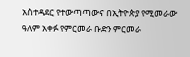አስተዳደር የተውጣጣውና በኢትዮጵያ የሚመራው ዓለም አቀፉ የምርመራ ቡድን ምርመራ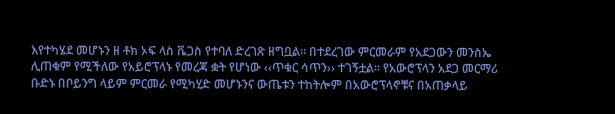እየተካሄደ መሆኑን ዘ ቶክ ኦፍ ላስ ቬጋስ የተባለ ድረገጽ ዘግቧል። በተደረገው ምርመራም የአደጋውን መንስኤ ሊጠቁም የሚችለው የአይሮፕላኑ የመረጃ ቋት የሆነው ‹‹ጥቁር ሳጥን›› ተገኝቷል። የአውሮፕላን አደጋ መርማሪ ቡድኑ በቦይንግ ላይም ምርመራ የሚካሂድ መሆኑንና ውጤቱን ተከትሎም በአውሮፕላኖቹና በአጠቃላይ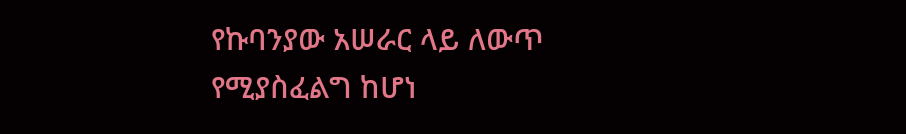የኩባንያው አሠራር ላይ ለውጥ የሚያስፈልግ ከሆነ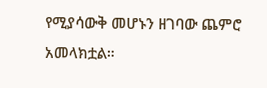የሚያሳውቅ መሆኑን ዘገባው ጨምሮ አመላክቷል።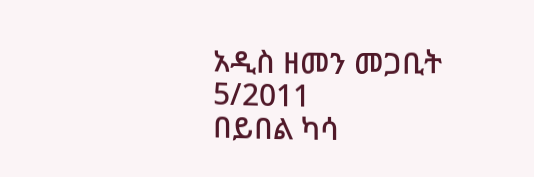አዲስ ዘመን መጋቢት 5/2011
በይበል ካሳ